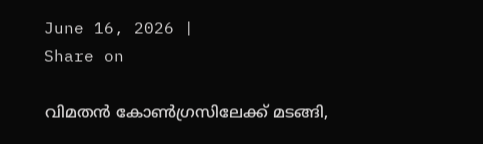June 16, 2026 |
Share on

വിമതന്‍ കോണ്‍ഗ്രസിലേക്ക് മടങ്ങി,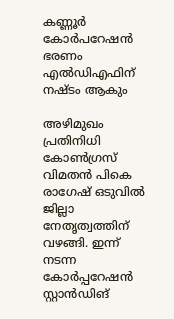കണ്ണൂര്‍ കോര്‍പറേഷന്‍ ഭരണം എല്‍ഡിഎഫിന് നഷ്ടം ആകും

അഴിമുഖം പ്രതിനിധി കോണ്‍ഗ്രസ് വിമതന്‍ പികെ രാഗേഷ് ഒടുവില്‍ ജില്ലാ നേതൃത്വത്തിന് വഴങ്ങി. ഇന്ന് നടന്ന കോര്‍പ്പറേഷന്‍ സ്റ്റാന്‍ഡിങ്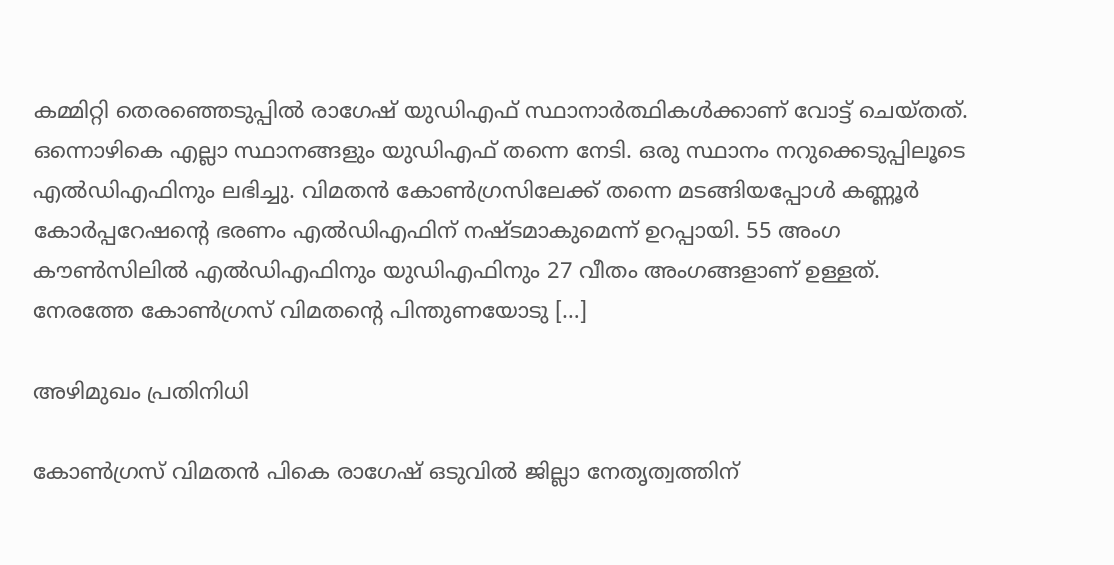കമ്മിറ്റി തെരഞ്ഞെടുപ്പില്‍ രാഗേഷ് യുഡിഎഫ് സ്ഥാനാര്‍ത്ഥികള്‍ക്കാണ് വോട്ട് ചെയ്തത്. ഒന്നൊഴികെ എല്ലാ സ്ഥാനങ്ങളും യുഡിഎഫ് തന്നെ നേടി. ഒരു സ്ഥാനം നറുക്കെടുപ്പിലൂടെ എല്‍ഡിഎഫിനും ലഭിച്ചു. വിമതന്‍ കോണ്‍ഗ്രസിലേക്ക് തന്നെ മടങ്ങിയപ്പോള്‍ കണ്ണൂര്‍ കോര്‍പ്പറേഷന്റെ ഭരണം എല്‍ഡിഎഫിന് നഷ്ടമാകുമെന്ന് ഉറപ്പായി. 55 അംഗ കൗണ്‍സിലില്‍ എല്‍ഡിഎഫിനും യുഡിഎഫിനും 27 വീതം അംഗങ്ങളാണ് ഉള്ളത്. നേരത്തേ കോണ്‍ഗ്രസ് വിമതന്റെ പിന്തുണയോടു […]

അഴിമുഖം പ്രതിനിധി

കോണ്‍ഗ്രസ് വിമതന്‍ പികെ രാഗേഷ് ഒടുവില്‍ ജില്ലാ നേതൃത്വത്തിന്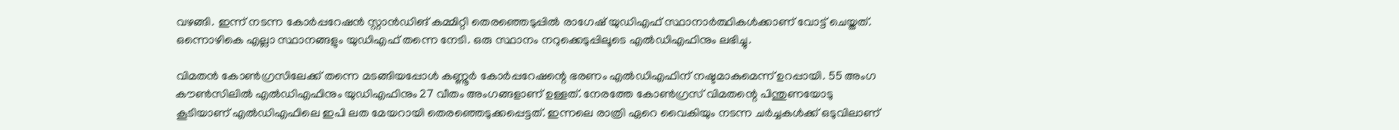വഴങ്ങി. ഇന്ന് നടന്ന കോര്‍പ്പറേഷന്‍ സ്റ്റാന്‍ഡിങ് കമ്മിറ്റി തെരഞ്ഞെടുപ്പില്‍ രാഗേഷ് യുഡിഎഫ് സ്ഥാനാര്‍ത്ഥികള്‍ക്കാണ് വോട്ട് ചെയ്തത്. ഒന്നൊഴികെ എല്ലാ സ്ഥാനങ്ങളും യുഡിഎഫ് തന്നെ നേടി. ഒരു സ്ഥാനം നറുക്കെടുപ്പിലൂടെ എല്‍ഡിഎഫിനും ലഭിച്ചു.

വിമതന്‍ കോണ്‍ഗ്രസിലേക്ക് തന്നെ മടങ്ങിയപ്പോള്‍ കണ്ണൂര്‍ കോര്‍പ്പറേഷന്റെ ഭരണം എല്‍ഡിഎഫിന് നഷ്ടമാകുമെന്ന് ഉറപ്പായി. 55 അംഗ കൗണ്‍സിലില്‍ എല്‍ഡിഎഫിനും യുഡിഎഫിനും 27 വീതം അംഗങ്ങളാണ് ഉള്ളത്. നേരത്തേ കോണ്‍ഗ്രസ് വിമതന്റെ പിന്തുണയോടു കൂടിയാണ് എല്‍ഡിഎഫിലെ ഇപി ലത മേയറായി തെരഞ്ഞെടുക്കപ്പെട്ടത്. ഇന്നലെ രാത്രി ഏറെ വൈകിയും നടന്ന ചര്‍ച്ചകള്‍ക്ക് ഒടുവിലാണ്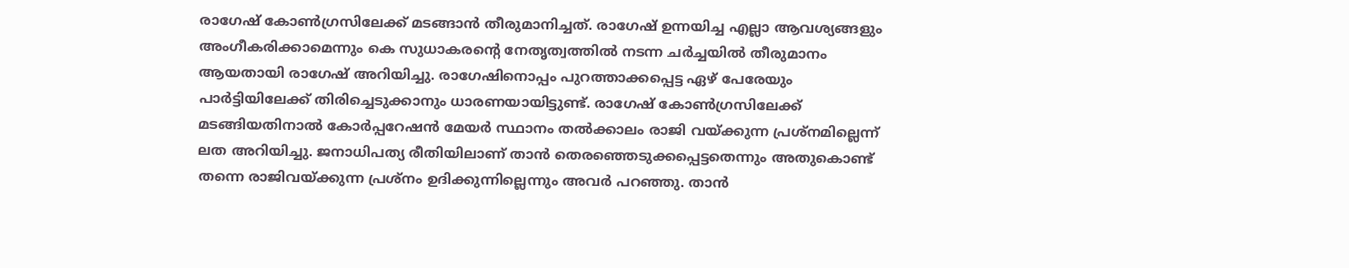രാഗേഷ് കോണ്‍ഗ്രസിലേക്ക് മടങ്ങാന്‍ തീരുമാനിച്ചത്. രാഗേഷ് ഉന്നയിച്ച എല്ലാ ആവശ്യങ്ങളും അംഗീകരിക്കാമെന്നും കെ സുധാകരന്റെ നേതൃത്വത്തില്‍ നടന്ന ചര്‍ച്ചയില്‍ തീരുമാനം ആയതായി രാഗേഷ് അറിയിച്ചു. രാഗേഷിനൊപ്പം പുറത്താക്കപ്പെട്ട ഏഴ് പേരേയും പാര്‍ട്ടിയിലേക്ക് തിരിച്ചെടുക്കാനും ധാരണയായിട്ടുണ്ട്. രാഗേഷ് കോണ്‍ഗ്രസിലേക്ക് മടങ്ങിയതിനാല്‍ കോര്‍പ്പറേഷന്‍ മേയര്‍ സ്ഥാനം തല്‍ക്കാലം രാജി വയ്ക്കുന്ന പ്രശ്‌നമില്ലെന്ന് ലത അറിയിച്ചു. ജനാധിപത്യ രീതിയിലാണ് താന്‍ തെരഞ്ഞെടുക്കപ്പെട്ടതെന്നും അതുകൊണ്ട് തന്നെ രാജിവയ്ക്കുന്ന പ്രശ്‌നം ഉദിക്കുന്നില്ലെന്നും അവര്‍ പറഞ്ഞു. താന്‍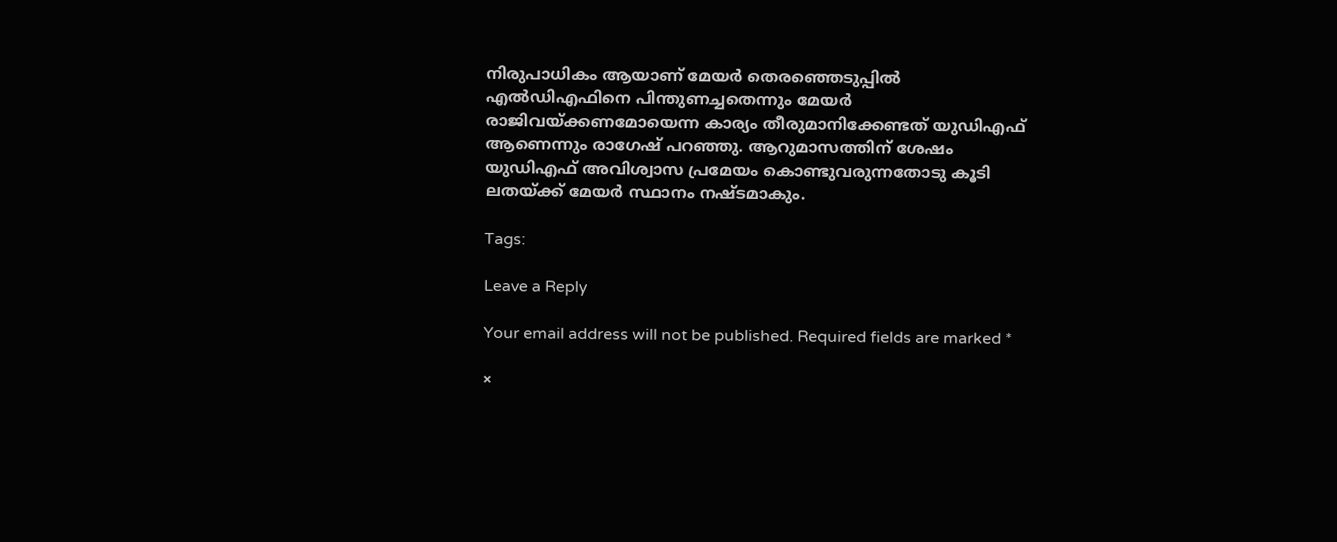നിരുപാധികം ആയാണ് മേയര്‍ തെരഞ്ഞെടുപ്പില്‍ എല്‍ഡിഎഫിനെ പിന്തുണച്ചതെന്നും മേയര്‍ രാജിവയ്ക്കണമോയെന്ന കാര്യം തീരുമാനിക്കേണ്ടത് യുഡിഎഫ് ആണെന്നും രാഗേഷ് പറഞ്ഞു. ആറുമാസത്തിന് ശേഷം യുഡിഎഫ് അവിശ്വാസ പ്രമേയം കൊണ്ടുവരുന്നതോടു കൂടി ലതയ്ക്ക് മേയര്‍ സ്ഥാനം നഷ്ടമാകും.

Tags:

Leave a Reply

Your email address will not be published. Required fields are marked *

×